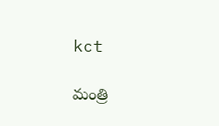kct

మంత్రి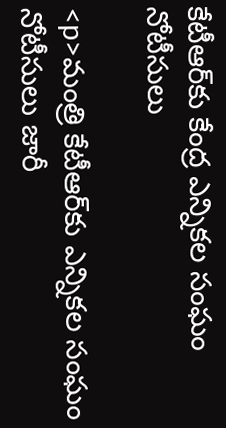కేటీఆర్‌కు కేంద్ర ఎన్నికల సంఘం నోటీసులు

<p>మంత్రి కేటీఆర్‌కు ఎన్నికల సంఘం నోటీసులు జారీ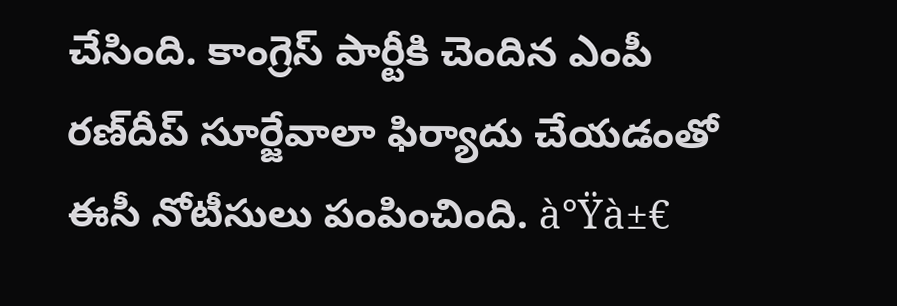చేసింది. కాంగ్రెస్ పార్టీకి చెందిన ఎంపీ రణ్‌దీప్ సూర్జేవాలా ఫిర్యాదు చేయడంతో ఈసీ నోటీసులు పంపించింది. à°Ÿà±€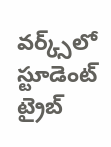వర్క్స్‌లో స్టూడెంట్ ట్రైబ్‌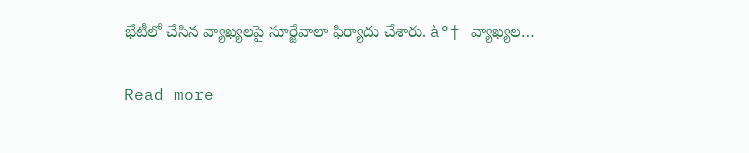భేటీలో చేసిన వ్యాఖ్యలపై సూర్జేవాలా ఫిర్యాదు చేశారు. à°† వ్యాఖ్యల…

Read more